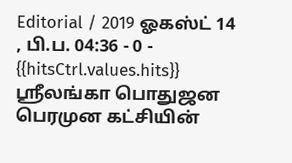Editorial / 2019 ஓகஸ்ட் 14 , பி.ப. 04:36 - 0 - {{hitsCtrl.values.hits}}
ஶ்ரீலங்கா பொதுஜன பெரமுன கட்சியின்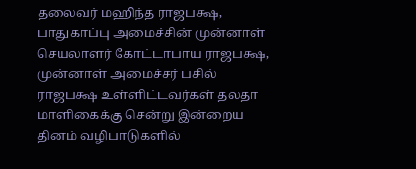தலைவர் மஹிந்த ராஜபக்ஷ, பாதுகாப்பு அமைச்சின் முன்னாள் செயலாளர் கோட்டாபாய ராஜபக்ஷ, முன்னாள் அமைச்சர் பசில் ராஜபக்ஷ உள்ளிட்டவர்கள் தலதா மாளிகைக்கு சென்று இன்றைய தினம் வழிபாடுகளில்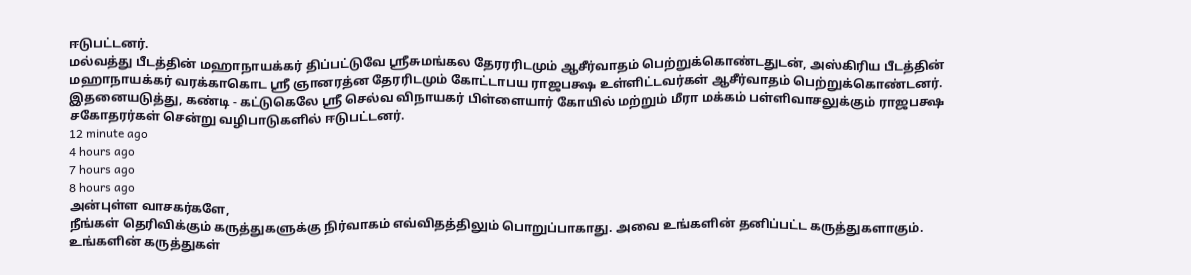ஈடுபட்டனர்.
மல்வத்து பீடத்தின் மஹாநாயக்கர் திப்பட்டுவே ஸ்ரீசுமங்கல தேரரரிடமும் ஆசீர்வாதம் பெற்றுக்கொண்டதுடன், அஸ்கிரிய பீடத்தின் மஹாநாயக்கர் வரக்காகொட ஸ்ரீ ஞானரத்ன தேரரிடமும் கோட்டாபய ராஜபக்ஷ உள்ளிட்டவர்கள் ஆசீர்வாதம் பெற்றுக்கொண்டனர்.
இதனையடுத்து, கண்டி - கட்டுகெலே ஶ்ரீ செல்வ விநாயகர் பிள்ளையார் கோயில் மற்றும் மீரா மக்கம் பள்ளிவாசலுக்கும் ராஜபக்ஷ சகோதரர்கள் சென்று வழிபாடுகளில் ஈடுபட்டனர்.
12 minute ago
4 hours ago
7 hours ago
8 hours ago
அன்புள்ள வாசகர்களே,
நீங்கள் தெரிவிக்கும் கருத்துகளுக்கு நிர்வாகம் எவ்விதத்திலும் பொறுப்பாகாது. அவை உங்களின் தனிப்பட்ட கருத்துகளாகும். உங்களின் கருத்துகள்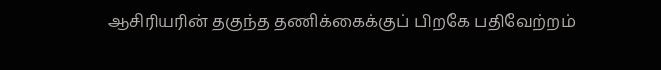ஆசிரியரின் தகுந்த தணிக்கைக்குப் பிறகே பதிவேற்றம்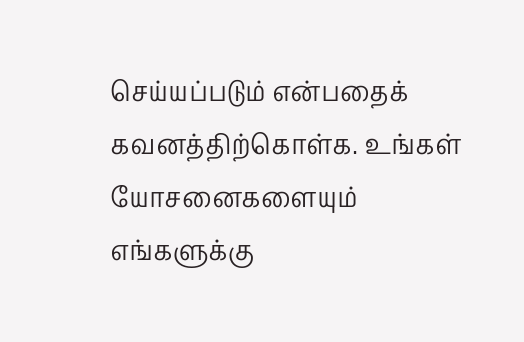செய்யப்படும் என்பதைக் கவனத்திற்கொள்க. உங்கள் யோசனைகளையும் எங்களுக்கு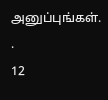அனுப்புங்கள். .
12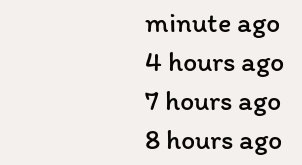minute ago
4 hours ago
7 hours ago
8 hours ago